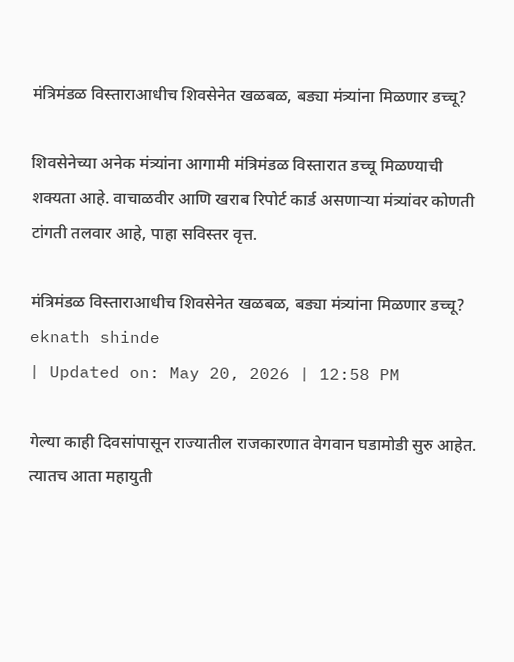मंत्रिमंडळ विस्ताराआधीच शिवसेनेत खळबळ, बड्या मंत्र्यांना मिळणार डच्चू?

शिवसेनेच्या अनेक मंत्र्यांना आगामी मंत्रिमंडळ विस्तारात डच्चू मिळण्याची शक्यता आहे. वाचाळवीर आणि खराब रिपोर्ट कार्ड असणाऱ्या मंत्र्यांवर कोणती टांगती तलवार आहे, पाहा सविस्तर वृत्त.

मंत्रिमंडळ विस्ताराआधीच शिवसेनेत खळबळ, बड्या मंत्र्यांना मिळणार डच्चू?
eknath shinde
| Updated on: May 20, 2026 | 12:58 PM

गेल्या काही दिवसांपासून राज्यातील राजकारणात वेगवान घडामोडी सुरु आहेत. त्यातच आता महायुती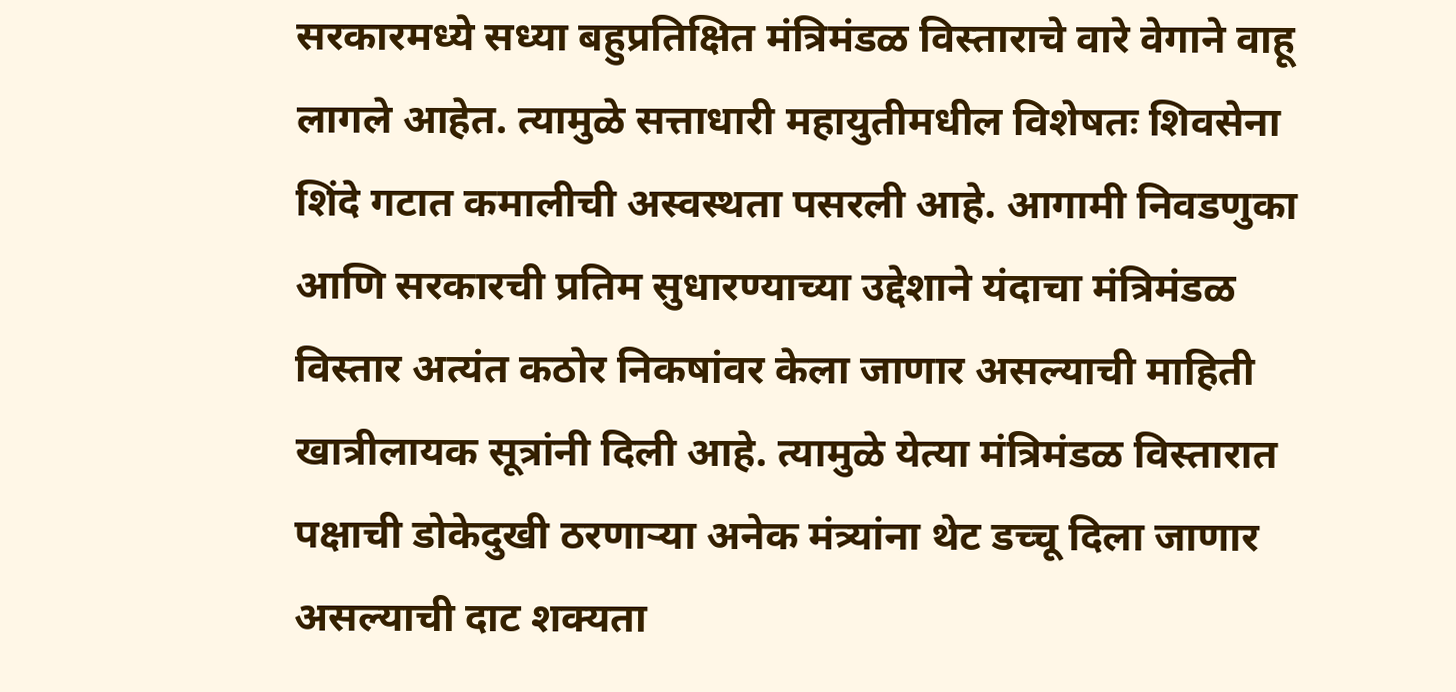सरकारमध्ये सध्या बहुप्रतिक्षित मंत्रिमंडळ विस्ताराचे वारे वेगाने वाहू लागले आहेत. त्यामुळे सत्ताधारी महायुतीमधील विशेषतः शिवसेना शिंदे गटात कमालीची अस्वस्थता पसरली आहे. आगामी निवडणुका आणि सरकारची प्रतिम सुधारण्याच्या उद्देशाने यंदाचा मंत्रिमंडळ विस्तार अत्यंत कठोर निकषांवर केला जाणार असल्याची माहिती खात्रीलायक सूत्रांनी दिली आहे. त्यामुळे येत्या मंत्रिमंडळ विस्तारात पक्षाची डोकेदुखी ठरणाऱ्या अनेक मंत्र्यांना थेट डच्चू दिला जाणार असल्याची दाट शक्यता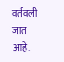वर्तवली जात आहे.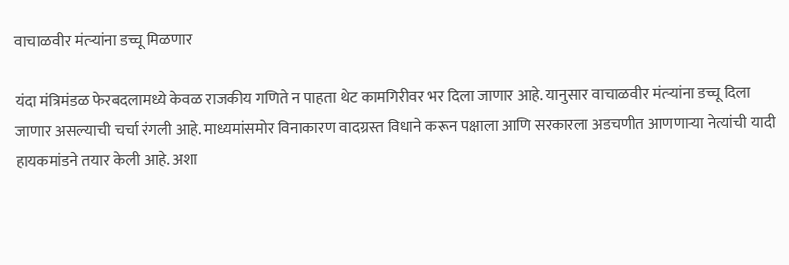वाचाळवीर मंत्र्‍यांना डच्चू मिळणार

यंदा मंत्रिमंडळ फेरबदलामध्ये केवळ राजकीय गणिते न पाहता थेट कामगिरीवर भर दिला जाणार आहे. यानुसार वाचाळवीर मंत्र्‍यांना डच्चू दिला जाणार असल्याची चर्चा रंगली आहे. माध्यमांसमोर विनाकारण वादग्रस्त विधाने करून पक्षाला आणि सरकारला अडचणीत आणणाऱ्या नेत्यांची यादी हायकमांडने तयार केली आहे. अशा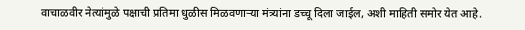वाचाळवीर नेत्यांमुळे पक्षाची प्रतिमा धुळीस मिळवणाऱ्या मंत्र्‍यांना डच्चू दिला जाईल, अशी माहिती समोर येत आहे.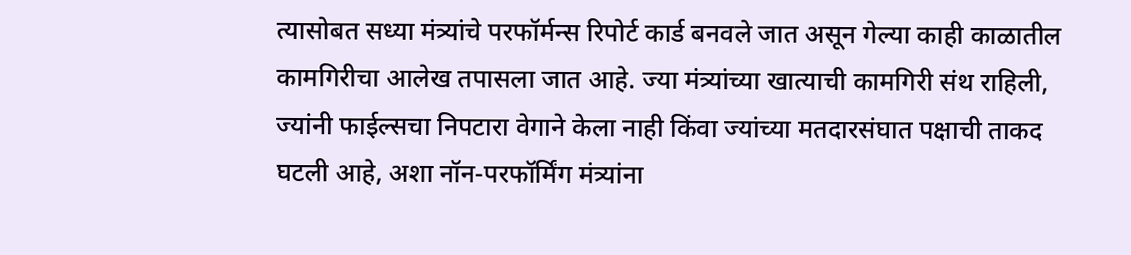त्यासोबत सध्या मंत्र्यांचे परफॉर्मन्स रिपोर्ट कार्ड बनवले जात असून गेल्या काही काळातील कामगिरीचा आलेख तपासला जात आहे. ज्या मंत्र्यांच्या खात्याची कामगिरी संथ राहिली, ज्यांनी फाईल्सचा निपटारा वेगाने केला नाही किंवा ज्यांच्या मतदारसंघात पक्षाची ताकद घटली आहे, अशा नॉन-परफॉर्मिंग मंत्र्यांना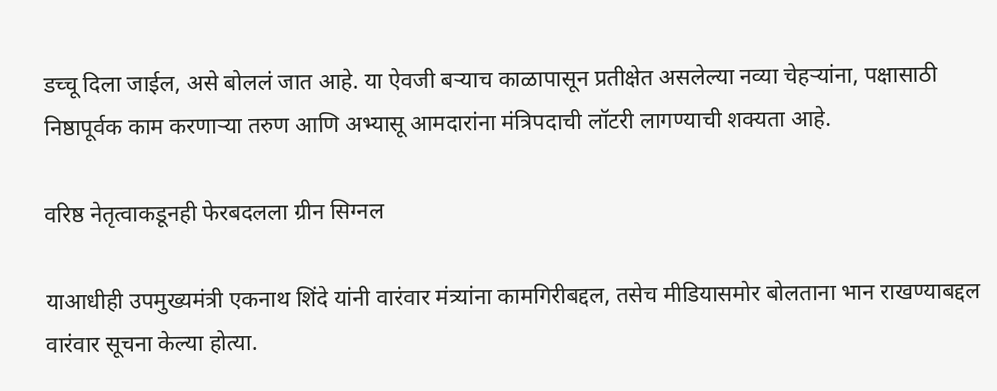डच्चू दिला जाईल, असे बोललं जात आहे. या ऐवजी बऱ्याच काळापासून प्रतीक्षेत असलेल्या नव्या चेहऱ्यांना, पक्षासाठी निष्ठापूर्वक काम करणाऱ्या तरुण आणि अभ्यासू आमदारांना मंत्रि‍पदाची लॉटरी लागण्याची शक्यता आहे.

वरिष्ठ नेतृत्वाकडूनही फेरबदलला ग्रीन सिग्नल

याआधीही उपमुख्यमंत्री एकनाथ शिंदे यांनी वारंवार मंत्र्‍यांना कामगिरीबद्दल, तसेच मीडियासमोर बोलताना भान राखण्याबद्दल वारंवार सूचना केल्या होत्या.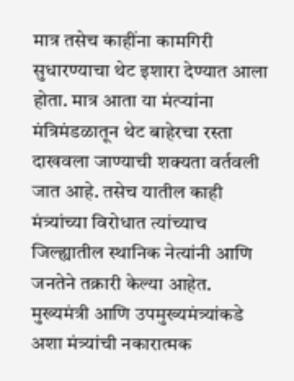मात्र तसेच काहींना कामगिरी सुधारण्याचा थेट इशारा देण्यात आला होता. मात्र आता या मंत्र्‍यांना मंत्रिमंडळातून थेट बाहेरचा रस्ता दाखवला जाण्याची शक्यता वर्तवली जात आहे. तसेच यातील काही मंत्र्यांच्या विरोधात त्यांच्याच जिल्ह्यातील स्थानिक नेत्यांनी आणि जनतेने तक्रारी केल्या आहेत. मुख्यमंत्री आणि उपमुख्यमंत्र्यांकडे अशा मंत्र्यांची नकारात्मक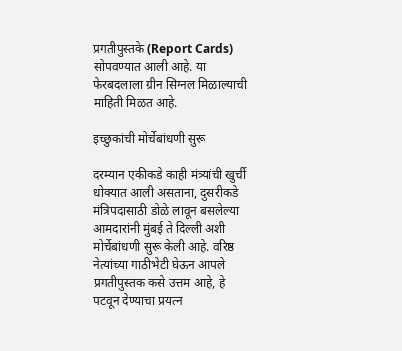प्रगतीपुस्तके (Report Cards) सोपवण्यात आली आहे. या फेरबदलाला ग्रीन सिग्नल मिळाल्याची माहिती मिळत आहे.

इच्छुकांची मोर्चेबांधणी सुरू

दरम्यान एकीकडे काही मंत्र्यांची खुर्ची धोक्यात आली असताना, दुसरीकडे मंत्रिपदासाठी डोळे लावून बसलेल्या आमदारांनी मुंबई ते दिल्ली अशी मोर्चेबांधणी सुरू केली आहे. वरिष्ठ नेत्यांच्या गाठीभेटी घेऊन आपले प्रगतीपुस्तक कसे उत्तम आहे, हे पटवून देण्याचा प्रयत्न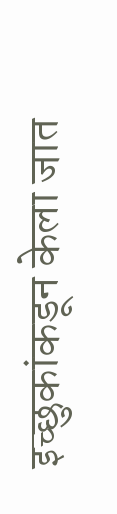इच्छुकांकडून केला जात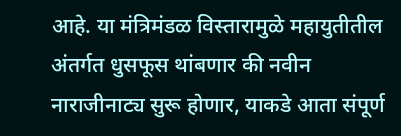आहे. या मंत्रिमंडळ विस्तारामुळे महायुतीतील अंतर्गत धुसफूस थांबणार की नवीन नाराजीनाट्य सुरू होणार, याकडे आता संपूर्ण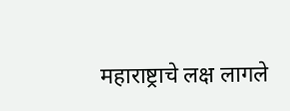महाराष्ट्राचे लक्ष लागले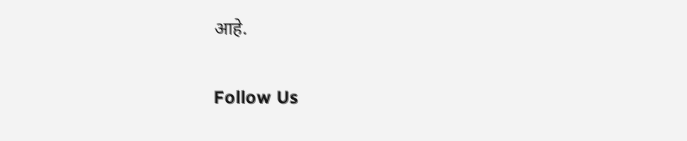आहे.

Follow Us